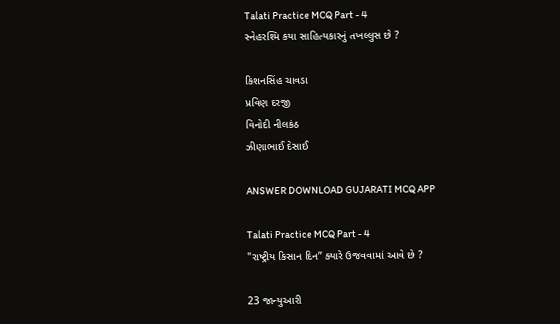Talati Practice MCQ Part - 4
સ્નેહરશ્મિ કયા સાહિત્યકારનું તખલ્લુસ છે ?

કિશનસિંહ ચાવડા
પ્રવિણ દરજી
વિનોદી નીલકંઠ
ઝીણાભાઈ દેસાઈ

ANSWER DOWNLOAD GUJARATI MCQ APP

Talati Practice MCQ Part - 4
"રાષ્ટ્રીય કિસાન દિન” ક્યારે ઉજવવામાં આવે છે ?

23 જાન્યુઆરી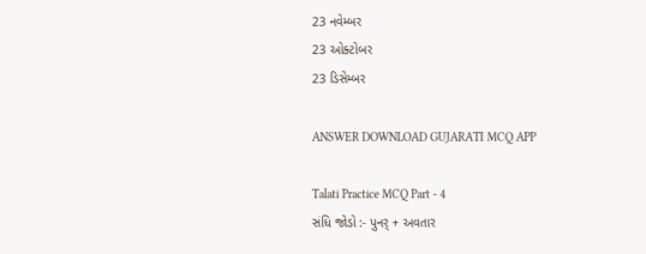23 નવેમ્બર
23 ઓક્ટોબર
23 ડિસેમ્બર

ANSWER DOWNLOAD GUJARATI MCQ APP

Talati Practice MCQ Part - 4
સંધિ જોડો :- પુનર્ + અવતાર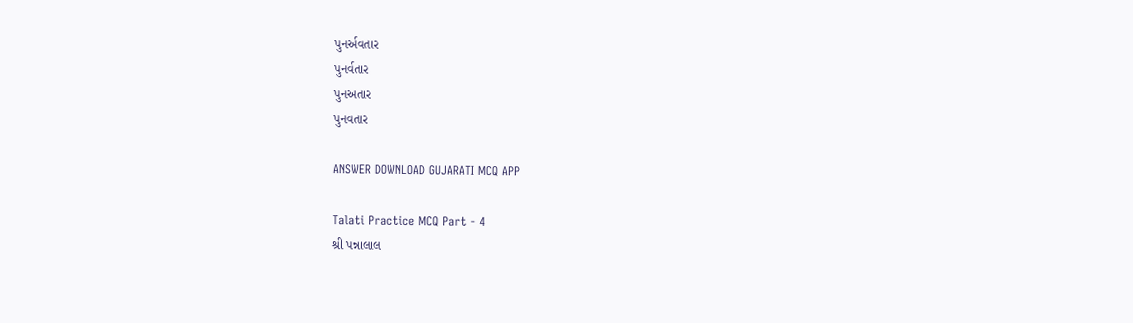પુનર્અવતાર
પુનર્વતાર
પુનઅતાર
પુનવતાર

ANSWER DOWNLOAD GUJARATI MCQ APP

Talati Practice MCQ Part - 4
શ્રી પન્નાલાલ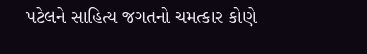પટેલને સાહિત્ય જગતનો ચમત્કાર કોણે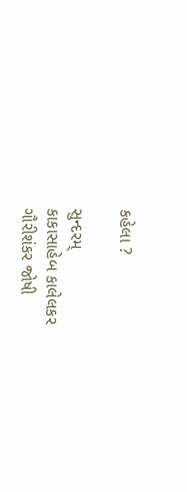કહેલા ?

સુન્દરમ્
કાકાસાહેબ કાલેલકર
ગૌરીશંકર જોષી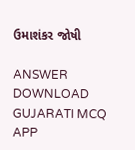ઉમાશંકર જોષી

ANSWER DOWNLOAD GUJARATI MCQ APP